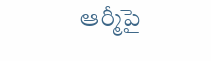ఆర్మీపై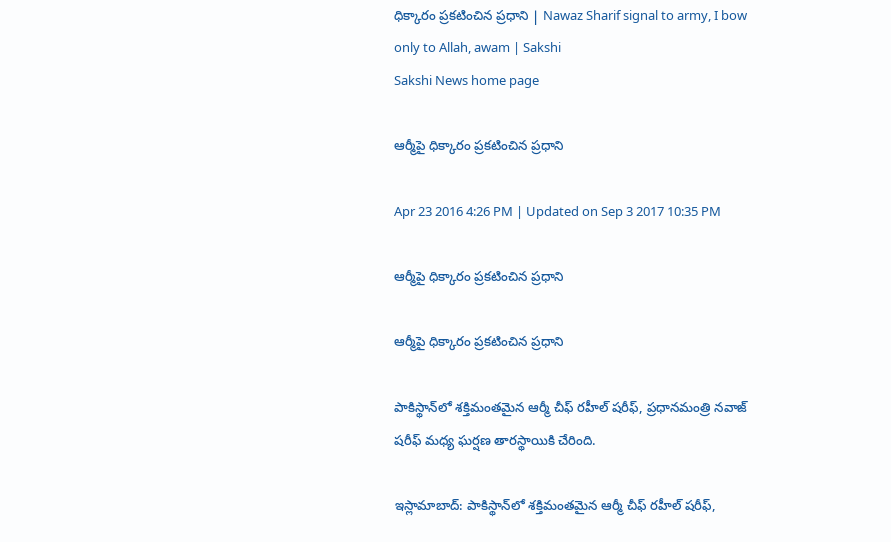ధిక్కారం ప్రకటించిన ప్రధాని | Nawaz Sharif signal to army, I bow only to Allah, awam | Sakshi
Sakshi News home page

ఆర్మీపై ధిక్కారం ప్రకటించిన ప్రధాని

Apr 23 2016 4:26 PM | Updated on Sep 3 2017 10:35 PM

ఆర్మీపై ధిక్కారం ప్రకటించిన ప్రధాని

ఆర్మీపై ధిక్కారం ప్రకటించిన ప్రధాని

పాకిస్థాన్‌లో శక్తిమంతమైన ఆర్మీ చీఫ్‌ రహీల్‌ షరీఫ్‌, ప్రధానమంత్రి నవాజ్‌ షరీఫ్‌ మధ్య ఘర్షణ తారస్థాయికి చేరింది.

ఇస్లామాబాద్‌: పాకిస్థాన్‌లో శక్తిమంతమైన ఆర్మీ చీఫ్‌ రహీల్‌ షరీఫ్‌,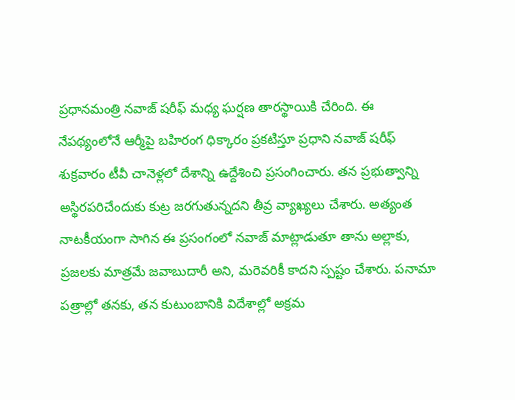ప్రధానమంత్రి నవాజ్‌ షరీఫ్‌ మధ్య ఘర్షణ తారస్థాయికి చేరింది. ఈ నేపథ్యంలోనే ఆర్మీపై బహిరంగ ధిక్కారం ప్రకటిస్తూ ప్రధాని నవాజ్ షరీఫ్ శుక్రవారం టీవీ చానెళ్లలో దేశాన్ని ఉద్దేశించి ప్రసంగించారు. తన ప్రభుత్వాన్ని అస్థిరపరిచేందుకు కుట్ర జరగుతున్నదని తీవ్ర వ్యాఖ్యలు చేశారు. అత్యంత నాటకీయంగా సాగిన ఈ ప్రసంగంలో నవాజ్‌ మాట్లాడుతూ తాను అల్లాకు, ప్రజలకు మాత్రమే జవాబుదారీ అని, మరెవరికీ కాదని స్పష్టం చేశారు. పనామా పత్రాల్లో తనకు, తన కుటుంబానికి విదేశాల్లో అక్రమ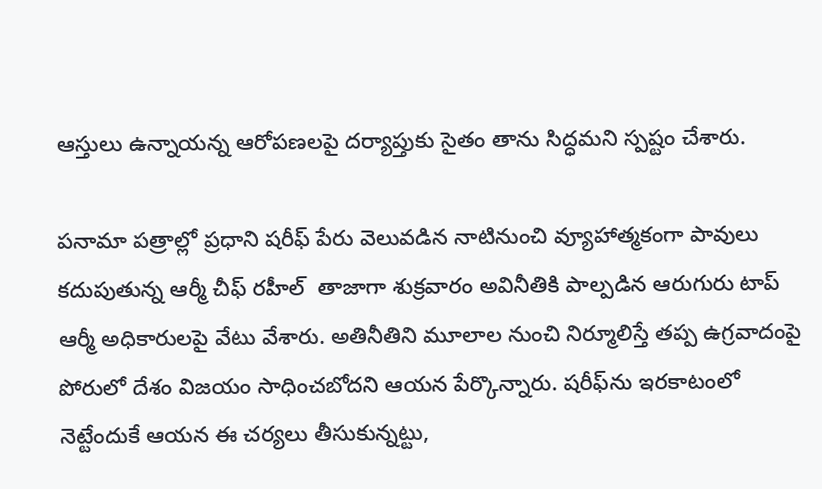ఆస్తులు ఉన్నాయన్న ఆరోపణలపై దర్యాప్తుకు సైతం తాను సిద్ధమని స్పష్టం చేశారు.

పనామా పత్రాల్లో ప్రధాని షరీఫ్‌ పేరు వెలువడిన నాటినుంచి వ్యూహాత్మకంగా పావులు కదుపుతున్న ఆర్మీ చీఫ్‌ రహీల్  తాజాగా శుక్రవారం అవినీతికి పాల్పడిన ఆరుగురు టాప్ ఆర్మీ అధికారులపై వేటు వేశారు. అతినీతిని మూలాల నుంచి నిర్మూలిస్తే తప్ప ఉగ్రవాదంపై పోరులో దేశం విజయం సాధించబోదని ఆయన పేర్కొన్నారు. షరీఫ్‌ను ఇరకాటంలో నెట్టేందుకే ఆయన ఈ చర్యలు తీసుకున్నట్టు,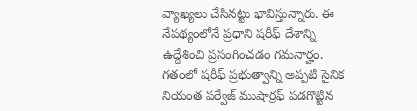వ్యాఖ్యలు చేసినట్టు భావిస్తున్నారు. ఈ నేపథ్యంలోనే ప్రధాని షరీఫ్‌ దేశాన్ని ఉద్దేశించి ప్రసంగించడం గమనార్హం. గతంలో షరీఫ్ ప్రభుత్వాన్ని అప్పటి సైనిక నియంత పర్వేజ్ ముషార్రఫ్ పడగొట్టిన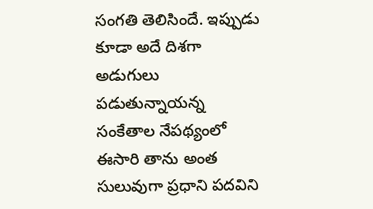సంగతి తెలిసిందే. ఇప్పుడు కూడా అదే దిశగా అడుగులు పడుతున్నాయన్న సంకేతాల నేపథ్యంలో ఈసారి తాను అంత సులువుగా ప్రధాని పదవిని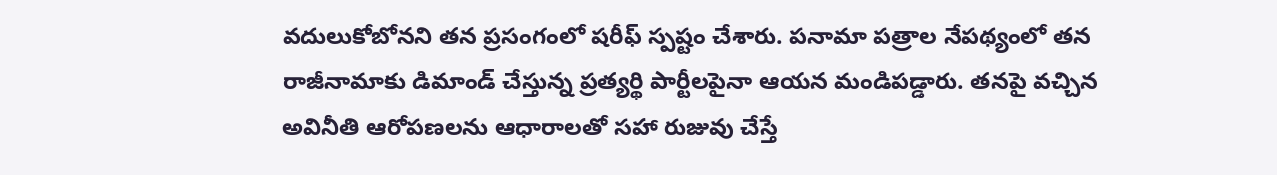వదులుకోబోనని తన ప్రసంగంలో షరీఫ్ స్పష్టం చేశారు. పనామా పత్రాల నేపథ్యంలో తన రాజీనామాకు డిమాండ్ చేస్తున్న ప్రత్యర్థి పార్టీలపైనా ఆయన మండిపడ్డారు. తనపై వచ్చిన అవినీతి ఆరోపణలను ఆధారాలతో సహా రుజువు చేస్తే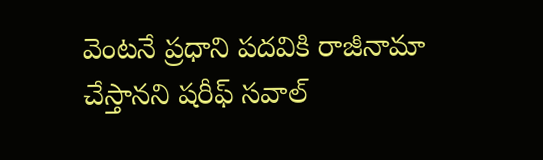వెంటనే ప్రధాని పదవికి రాజీనామా చేస్తానని షరీఫ్ సవాల్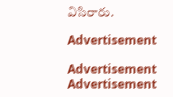విసిరారు.

Advertisement

Advertisement
Advertisement